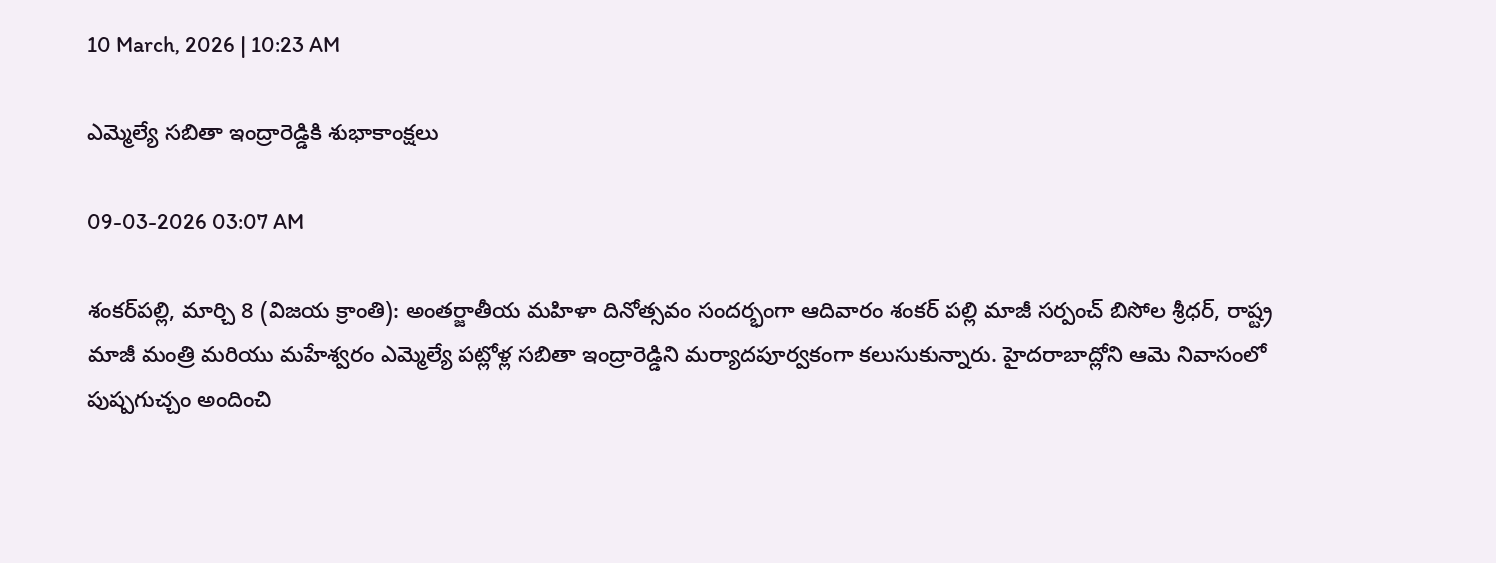10 March, 2026 | 10:23 AM

ఎమ్మెల్యే సబితా ఇంద్రారెడ్డికి శుభాకాంక్షలు

09-03-2026 03:07 AM

శంకర్‌పల్లి, మార్చి 8 (విజయ క్రాంతి): అంతర్జాతీయ మహిళా దినోత్సవం సందర్భంగా ఆదివారం శంకర్ పల్లి మాజీ సర్పంచ్ బిసోల శ్రీధర్, రాష్ట్ర మాజీ మంత్రి మరియు మహేశ్వరం ఎమ్మెల్యే పట్లోళ్ల సబితా ఇంద్రారెడ్డిని మర్యాదపూర్వకంగా కలుసుకున్నారు. హైదరాబాద్లోని ఆమె నివాసంలో పుష్పగుచ్చం అందించి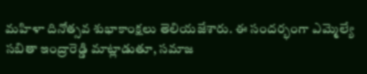మహిళా దినోత్సవ శుభాకాంక్షలు తెలియజేశారు. ఈ సందర్భంగా ఎమ్మెల్యే సబితా ఇంద్రారెడ్డి మాట్లాడుతూ, సమాజ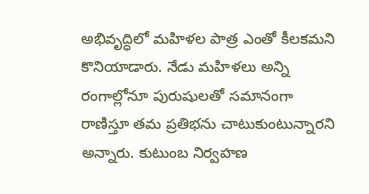అభివృద్ధిలో మహిళల పాత్ర ఎంతో కీలకమని కొనియాడారు. నేడు మహిళలు అన్ని రంగాల్లోనూ పురుషులతో సమానంగా రాణిస్తూ తమ ప్రతిభను చాటుకుంటున్నారని అన్నారు. కుటుంబ నిర్వహణ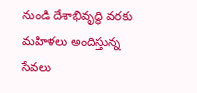నుండి దేశాభివృద్ధి వరకు మహిళలు అందిస్తున్న సేవలు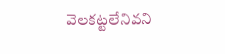వెలకట్టలేనివని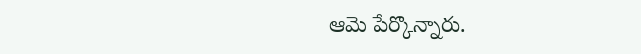ఆమె పేర్కొన్నారు.